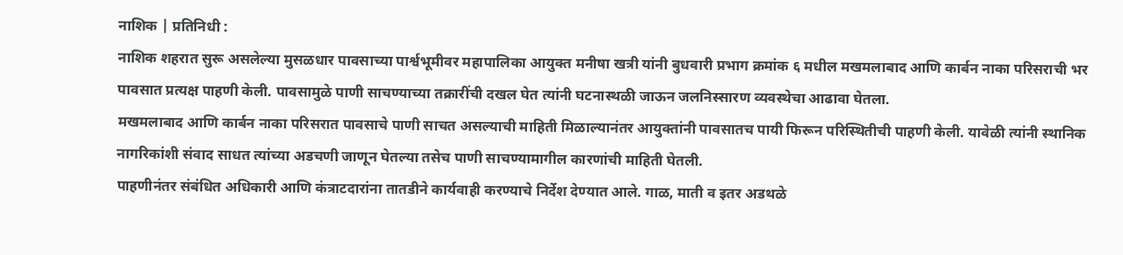नाशिक | प्रतिनिधी :
नाशिक शहरात सुरू असलेल्या मुसळधार पावसाच्या पार्श्वभूमीवर महापालिका आयुक्त मनीषा खत्री यांनी बुधवारी प्रभाग क्रमांक ६ मधील मखमलाबाद आणि कार्बन नाका परिसराची भर पावसात प्रत्यक्ष पाहणी केली. पावसामुळे पाणी साचण्याच्या तक्रारींची दखल घेत त्यांनी घटनास्थळी जाऊन जलनिस्सारण व्यवस्थेचा आढावा घेतला.
मखमलाबाद आणि कार्बन नाका परिसरात पावसाचे पाणी साचत असल्याची माहिती मिळाल्यानंतर आयुक्तांनी पावसातच पायी फिरून परिस्थितीची पाहणी केली. यावेळी त्यांनी स्थानिक नागरिकांशी संवाद साधत त्यांच्या अडचणी जाणून घेतल्या तसेच पाणी साचण्यामागील कारणांची माहिती घेतली.
पाहणीनंतर संबंधित अधिकारी आणि कंत्राटदारांना तातडीने कार्यवाही करण्याचे निर्देश देण्यात आले. गाळ, माती व इतर अडथळे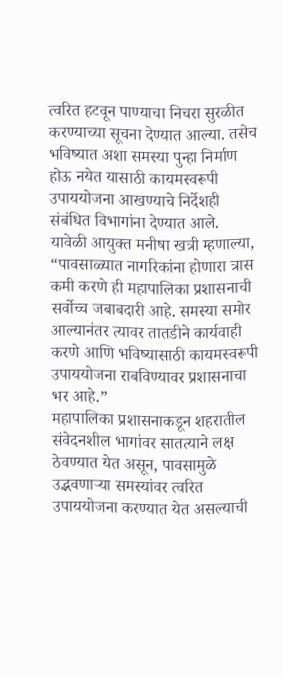त्वरित हटवून पाण्याचा निचरा सुरळीत करण्याच्या सूचना देण्यात आल्या. तसेच भविष्यात अशा समस्या पुन्हा निर्माण होऊ नयेत यासाठी कायमस्वरूपी उपाययोजना आखण्याचे निर्देशही संबंधित विभागांना देण्यात आले.
यावेळी आयुक्त मनीषा खत्री म्हणाल्या, “पावसाळ्यात नागरिकांना होणारा त्रास कमी करणे ही महापालिका प्रशासनाची सर्वोच्च जबाबदारी आहे. समस्या समोर आल्यानंतर त्यावर तातडीने कार्यवाही करणे आणि भविष्यासाठी कायमस्वरूपी उपाययोजना राबविण्यावर प्रशासनाचा भर आहे.”
महापालिका प्रशासनाकडून शहरातील संवेदनशील भागांवर सातत्याने लक्ष ठेवण्यात येत असून, पावसामुळे उद्भवणाऱ्या समस्यांवर त्वरित उपाययोजना करण्यात येत असल्याची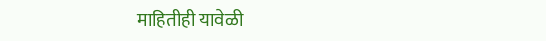माहितीही यावेळी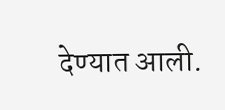देण्यात आली.